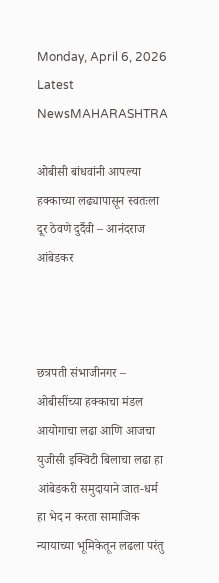Monday, April 6, 2026
Latest NewsMAHARASHTRA

ओबीसी बांधवांनी आपल्या हक्काच्या लढ्यापासून स्वतःला दूर ठेवणे दुर्दैवी – आनंदराज आंबेडकर



छत्रपती संभाजीनगर – ओबीसींच्या हक्काचा मंडल आयोगाचा लढा आणि आजचा युजीसी इक्विटी बिलाचा लढा हा आंबेडकरी समुदायाने जात-धर्म हा भेद न करता सामाजिक न्यायाच्या भूमिकेतून लढला परंतु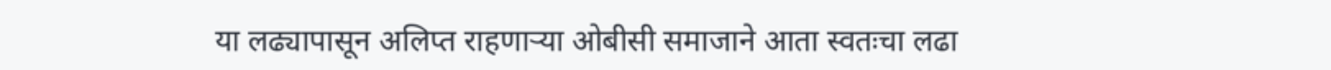या लढ्यापासून अलिप्त राहणाऱ्या ओबीसी समाजाने आता स्वतःचा लढा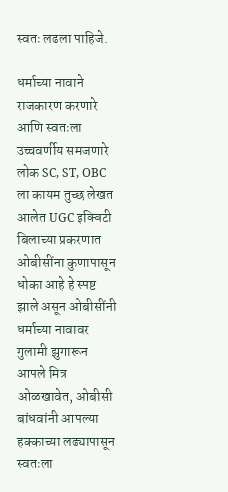स्वतः लढला पाहिजे.

धर्माच्या नावाने राजकारण करणारे आणि स्वतःला उच्चवर्णीय समजणारे लोक SC, ST, OBC ला कायम तुच्छ लेखत आलेत UGC इक्विटी बिलाच्या प्रकरणात ओबीसींना कुणापासून धोका आहे हे स्पष्ट झाले असून ओबीसींनी धर्माच्या नावावर गुलामी झुगारून आपले मित्र ओळखावेत, ओबीसी बांधवांनी आपल्या हक्काच्या लढ्यापासून स्वतःला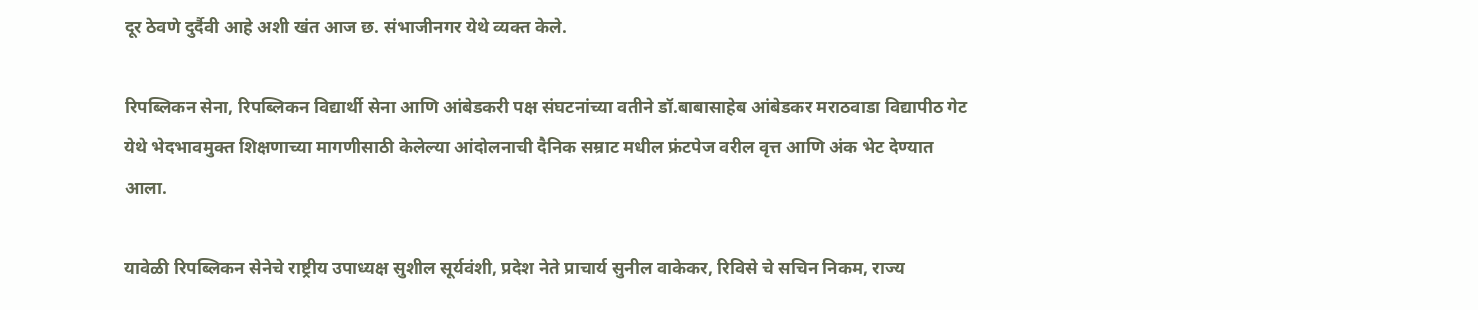दूर ठेवणे दुर्दैवी आहे अशी खंत आज छ. संभाजीनगर येथे व्यक्त केले.

रिपब्लिकन सेना, रिपब्लिकन विद्यार्थी सेना आणि आंबेडकरी पक्ष संघटनांच्या वतीने डॉ.बाबासाहेब आंबेडकर मराठवाडा विद्यापीठ गेट येथे भेदभावमुक्त शिक्षणाच्या मागणीसाठी केलेल्या आंदोलनाची दैनिक सम्राट मधील फ्रंटपेज वरील वृत्त आणि अंक भेट देण्यात आला.

यावेळी रिपब्लिकन सेनेचे राष्ट्रीय उपाध्यक्ष सुशील सूर्यवंशी, प्रदेश नेते प्राचार्य सुनील वाकेकर, रिविसे चे सचिन निकम, राज्य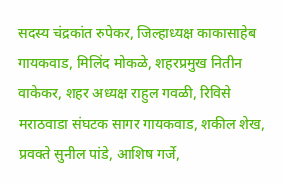सदस्य चंद्रकांत रुपेकर, जिल्हाध्यक्ष काकासाहेब गायकवाड, मिलिंद मोकळे, शहरप्रमुख नितीन वाकेकर, शहर अध्यक्ष राहुल गवळी, रिविसे मराठवाडा संघटक सागर गायकवाड, शकील शेख, प्रवक्ते सुनील पांडे, आशिष गर्जे,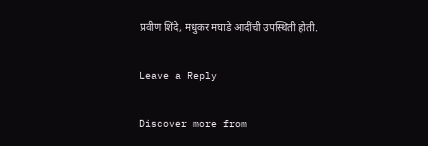प्रवीण शिंदे, मधुकर मघाडे आदींची उपस्थिती होती.

Leave a Reply

Discover more from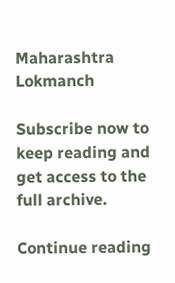Maharashtra Lokmanch

Subscribe now to keep reading and get access to the full archive.

Continue reading